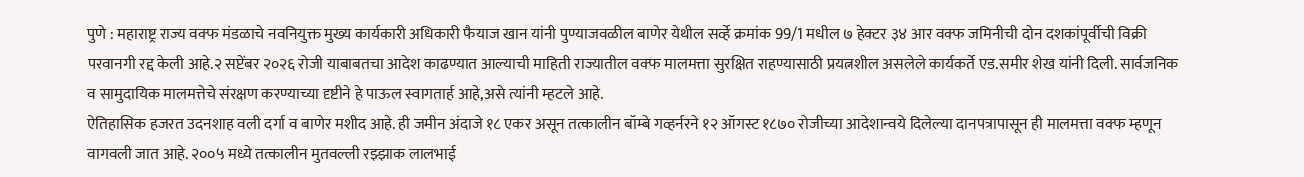पुणे : महाराष्ट्र राज्य वक्फ मंडळाचे नवनियुक्त मुख्य कार्यकारी अधिकारी फैयाज खान यांनी पुण्याजवळील बाणेर येथील सर्व्हे क्रमांक 99/1 मधील ७ हेक्टर ३४ आर वक्फ जमिनीची दोन दशकांपूर्वीची विक्री परवानगी रद्द केली आहे.२ सप्टेंबर २०२६ रोजी याबाबतचा आदेश काढण्यात आल्याची माहिती राज्यातील वक्फ मालमत्ता सुरक्षित राहण्यासाठी प्रयत्नशील असलेले कार्यकर्ते एड.समीर शेख यांनी दिली. सार्वजनिक व सामुदायिक मालमत्तेचे संरक्षण करण्याच्या दृष्टीने हे पाऊल स्वागतार्ह आहे,असे त्यांनी म्हटले आहे.
ऐतिहासिक हजरत उदनशाह वली दर्गा व बाणेर मशीद आहे. ही जमीन अंदाजे १८ एकर असून तत्कालीन बॉम्बे गव्हर्नरने १२ ऑगस्ट १८७० रोजीच्या आदेशान्वये दिलेल्या दानपत्रापासून ही मालमत्ता वक्फ म्हणून वागवली जात आहे. २००५ मध्ये तत्कालीन मुतवल्ली रझ्झाक लालभाई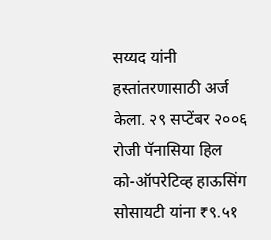सय्यद यांनी हस्तांतरणासाठी अर्ज केला. २९ सप्टेंबर २००६ रोजी पॅनासिया हिल को-ऑपरेटिव्ह हाऊसिंग सोसायटी यांना ₹९.५१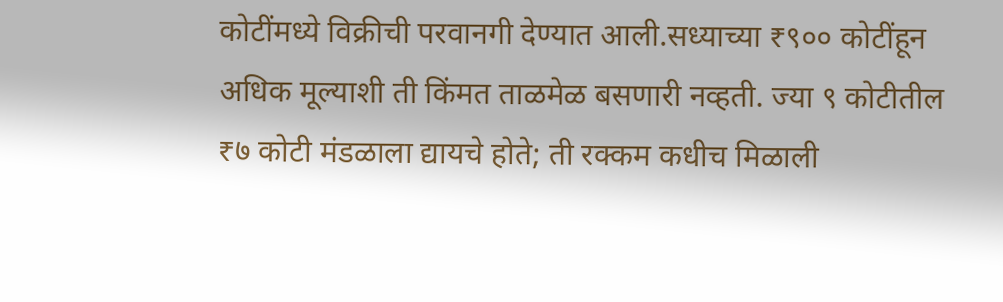कोटींमध्ये विक्रीची परवानगी देण्यात आली.सध्याच्या ₹९०० कोटींहून अधिक मूल्याशी ती किंमत ताळमेळ बसणारी नव्हती. ज्या ९ कोटीतील ₹७ कोटी मंडळाला द्यायचे होते; ती रक्कम कधीच मिळाली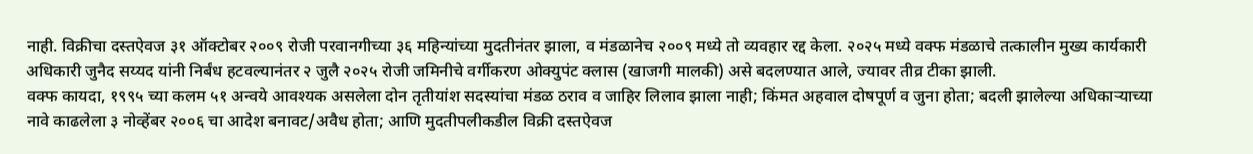नाही. विक्रीचा दस्तऐवज ३१ ऑक्टोबर २००९ रोजी परवानगीच्या ३६ महिन्यांच्या मुदतीनंतर झाला, व मंडळानेच २००९ मध्ये तो व्यवहार रद्द केला. २०२५ मध्ये वक्फ मंडळाचे तत्कालीन मुख्य कार्यकारी अधिकारी जुनैद सय्यद यांनी निर्बंध हटवल्यानंतर २ जुलै २०२५ रोजी जमिनीचे वर्गीकरण ओक्युपंट क्लास (खाजगी मालकी) असे बदलण्यात आले, ज्यावर तीव्र टीका झाली.
वक्फ कायदा, १९९५ च्या कलम ५१ अन्वये आवश्यक असलेला दोन तृतीयांश सदस्यांचा मंडळ ठराव व जाहिर लिलाव झाला नाही; किंमत अहवाल दोषपूर्ण व जुना होता; बदली झालेल्या अधिकाऱ्याच्या नावे काढलेला ३ नोव्हेंबर २००६ चा आदेश बनावट/अवैध होता; आणि मुदतीपलीकडील विक्री दस्तऐवज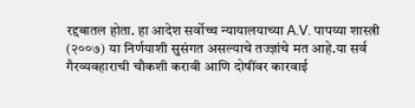रद्दबातल होता. हा आदेश सर्वोच्च न्यायालयाच्या A.V. पापय्या शास्त्री (२००७) या निर्णयाशी सुसंगत असल्याचे तज्ज्ञांचे मत आहे.या सर्व गैरव्यवहाराची चौकशी करावी आणि दोषींवर कारवाई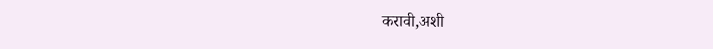करावी,अशी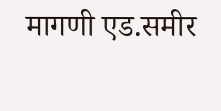मागणी एड.समीर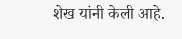शेख यांनी केली आहे.